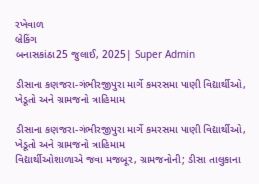રખેવાળ
બ્રેકિંગ
બનાસકાંઠા25 જુલાઈ, 2025| Super Admin

ડીસાના કણજરા-ગંભીરજીપુરા માર્ગે કમરસમા પાણી વિદ્યાર્થીઓ, ખેડૂતો અને ગ્રામજનો ત્રાહિમામ

ડીસાના કણજરા-ગંભીરજીપુરા માર્ગે કમરસમા પાણી વિદ્યાર્થીઓ, ખેડૂતો અને ગ્રામજનો ત્રાહિમામ
વિદ્યાર્થીઓશાળાએ જવા મજબૂર, ગ્રામજનોની; ડીસા તાલુકાના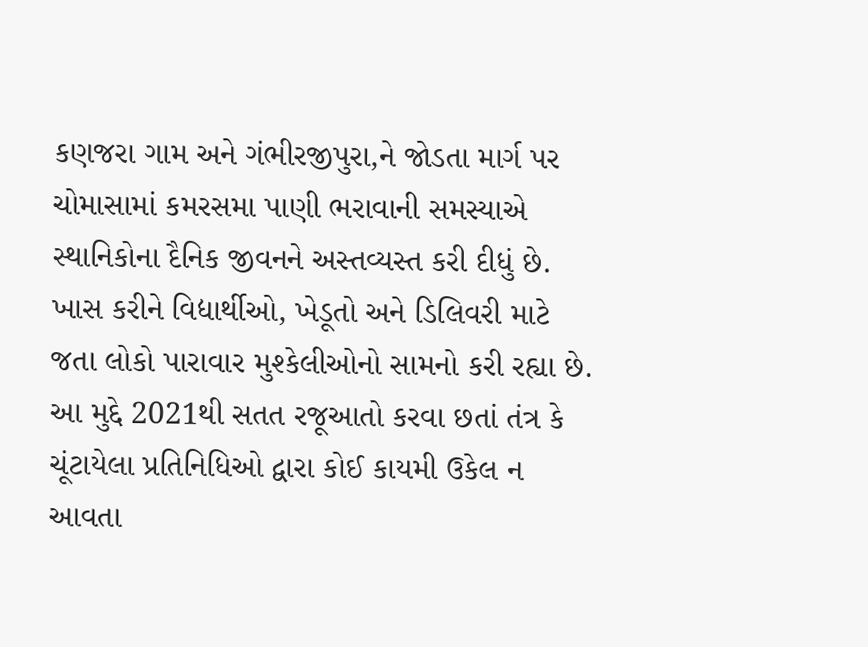કણજરા ગામ અને ગંભીરજીપુરા,ને જોડતા માર્ગ પર ચોમાસામાં કમરસમા પાણી ભરાવાની સમસ્યાએ સ્થાનિકોના દૈનિક જીવનને અસ્તવ્યસ્ત કરી દીધું છે. ખાસ કરીને વિદ્યાર્થીઓ, ખેડૂતો અને ડિલિવરી માટે જતા લોકો પારાવાર મુશ્કેલીઓનો સામનો કરી રહ્યા છે. આ મુદ્દે 2021થી સતત રજૂઆતો કરવા છતાં તંત્ર કે ચૂંટાયેલા પ્રતિનિધિઓ દ્વારા કોઈ કાયમી ઉકેલ ન આવતા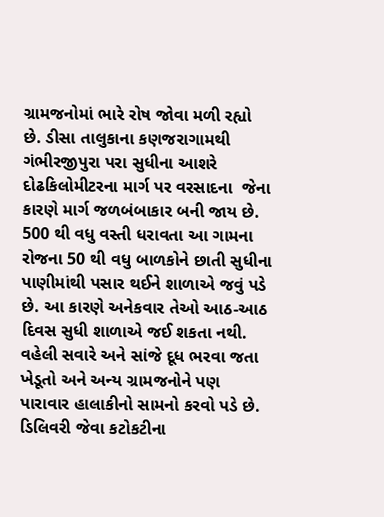ગ્રામજનોમાં ભારે રોષ જોવા મળી રહ્યો છે. ડીસા તાલુકાના કણજરાગામથી ગંભીરજીપુરા પરા સુધીના આશરે દોઢકિલોમીટરના માર્ગ પર વરસાદના  જેના કારણે માર્ગ જળબંબાકાર બની જાય છે. 500 થી વધુ વસ્તી ધરાવતા આ ગામના રોજના 50 થી વધુ બાળકોને છાતી સુધીના પાણીમાંથી પસાર થઈને શાળાએ જવું પડે છે. આ કારણે અનેકવાર તેઓ આઠ-આઠ દિવસ સુધી શાળાએ જઈ શકતા નથી. વહેલી સવારે અને સાંજે દૂધ ભરવા જતા ખેડૂતો અને અન્ય ગ્રામજનોને પણ પારાવાર હાલાકીનો સામનો કરવો પડે છે. ડિલિવરી જેવા કટોકટીના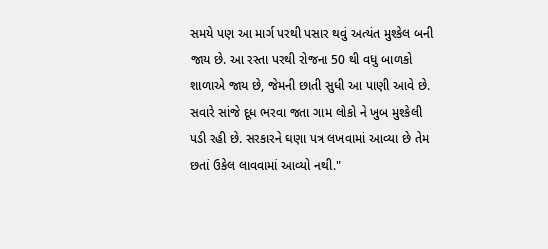સમયે પણ આ માર્ગ પરથી પસાર થવું અત્યંત મુશ્કેલ બની જાય છે. આ રસ્તા પરથી રોજના 50 થી વધુ બાળકો શાળાએ જાય છે, જેમની છાતી સુધી આ પાણી આવે છે. સવારે સાંજે દૂધ ભરવા જતા ગામ લોકો ને ખુબ મુશ્કેલી પડી રહી છે. સરકારને ઘણા પત્ર લખવામાં આવ્યા છે તેમ છતાં ઉકેલ લાવવામાં આવ્યો નથી."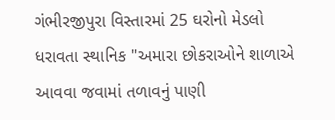ગંભીરજીપુરા વિસ્તારમાં 25 ઘરોનો મેડલો ધરાવતા સ્થાનિક "અમારા છોકરાઓને શાળાએ આવવા જવામાં તળાવનું પાણી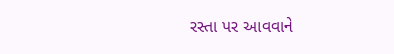રસ્તા પર આવવાને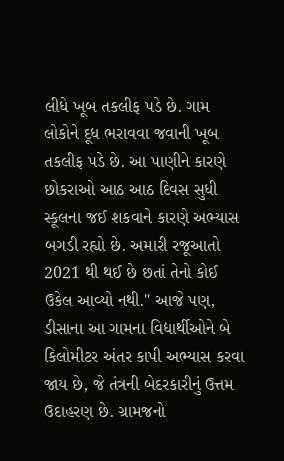લીધે ખૂબ તકલીફ પડે છે. ગામ લોકોને દૂધ ભરાવવા જવાની ખૂબ તકલીફ પડે છે. આ પાણીને કારણે છોકરાઓ આઠ આઠ દિવસ સુધી સ્કૂલના જઈ શકવાને કારણે અભ્યાસ બગડી રહ્યો છે. અમારી રજૂઆતો 2021 થી થઈ છે છતાં તેનો કોઈ ઉકેલ આવ્યો નથી." આજે પણ, ડીસાના આ ગામના વિદ્યાર્થીઓને બે કિલોમીટર અંતર કાપી અભ્યાસ કરવા જાય છે, જે તંત્રની બેદરકારીનું ઉત્તમ ઉદાહરણ છે. ગ્રામજનો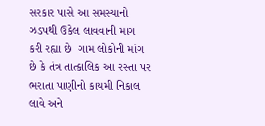સરકાર પાસે આ સમસ્યાનો ઝડપથી ઉકેલ લાવવાની માગ કરી રહ્યા છે  ગામ લોકોની માંગ છે કે તંત્ર તાત્કાલિક આ રસ્તા પર ભરાતા પાણીનો કાયમી નિકાલ લાવે અને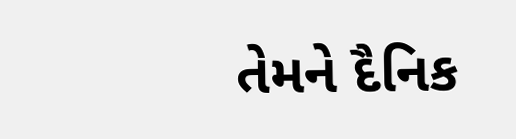તેમને દૈનિક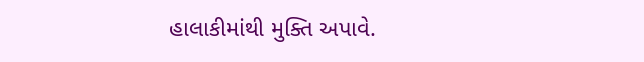હાલાકીમાંથી મુક્તિ અપાવે.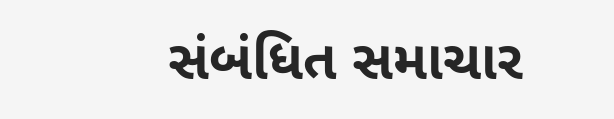સંબંધિત સમાચાર